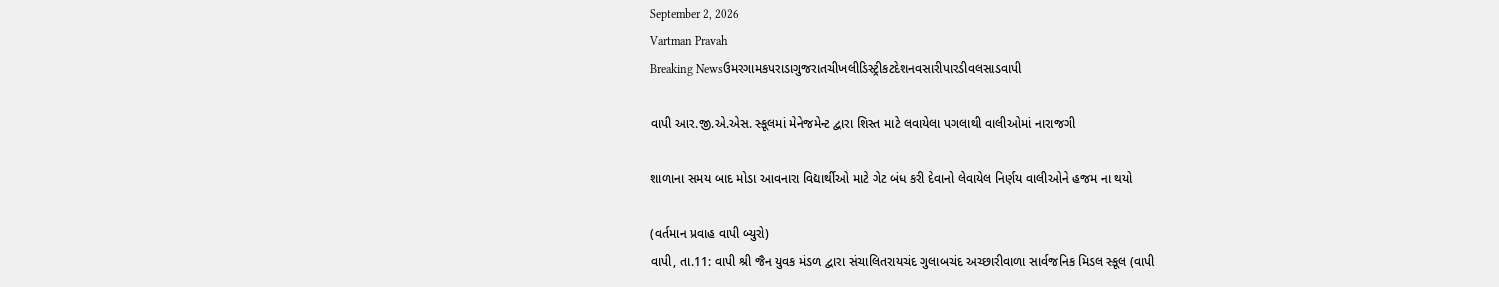September 2, 2026
Vartman Pravah
Breaking Newsઉમરગામકપરાડાગુજરાતચીખલીડિસ્ટ્રીકટદેશનવસારીપારડીવલસાડવાપી

વાપી આર.જી.એ.એસ. સ્‍કૂલમાં મેનેજમેન્‍ટ દ્વારા શિસ્‍ત માટે લવાયેલા પગલાથી વાલીઓમાં નારાજગી

શાળાના સમય બાદ મોડા આવનારા વિદ્યાર્થીઓ માટે ગેટ બંધ કરી દેવાનો લેવાયેલ નિર્ણય વાલીઓને હજમ ના થયો

(વર્તમાન પ્રવાહ વાપી બ્‍યુરો)
વાપી, તા.11: વાપી શ્રી જૈન યુવક મંડળ દ્વારા સંચાલિતરાયચંદ ગુલાબચંદ અચ્‍છારીવાળા સાર્વજનિક મિડલ સ્‍કૂલ (વાપી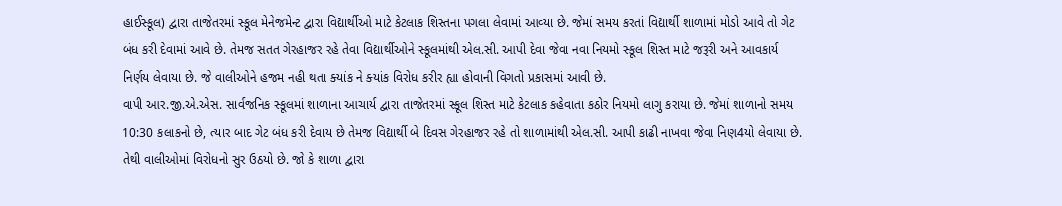હાઈસ્‍કૂલ) દ્વારા તાજેતરમાં સ્‍કૂલ મેનેજમેન્‍ટ દ્વારા વિદ્યાર્થીઓ માટે કેટલાક શિસ્‍તના પગલા લેવામાં આવ્‍યા છે. જેમાં સમય કરતાં વિદ્યાર્થી શાળામાં મોડો આવે તો ગેટ બંધ કરી દેવામાં આવે છે. તેમજ સતત ગેરહાજર રહે તેવા વિદ્યાર્થીઓને સ્‍કૂલમાંથી એલ.સી. આપી દેવા જેવા નવા નિયમો સ્‍કૂલ શિસ્‍ત માટે જરૂરી અને આવકાર્ય નિર્ણય લેવાયા છે. જે વાલીઓને હજમ નહી થતા ક્‍યાંક ને ક્‍યાંક વિરોધ કરીર હ્યા હોવાની વિગતો પ્રકાસમાં આવી છે.
વાપી આર.જી.એ.એસ. સાર્વજનિક સ્‍કૂલમાં શાળાના આચાર્ય દ્વારા તાજેતરમાં સ્‍કૂલ શિસ્‍ત માટે કેટલાક કહેવાતા કઠોર નિયમો લાગુ કરાયા છે. જેમાં શાળાનો સમય 10:30 કલાકનો છે, ત્‍યાર બાદ ગેટ બંધ કરી દેવાય છે તેમજ વિદ્યાર્થી બે દિવસ ગેરહાજર રહે તો શાળામાંથી એલ.સી. આપી કાઢી નાખવા જેવા નિણ4યો લેવાયા છે. તેથી વાલીઓમાં વિરોધનો સુર ઉઠયો છે. જો કે શાળા દ્વારા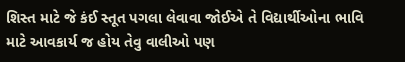શિસ્‍ત માટે જે કંઈ સ્‍તૂત પગલા લેવાવા જોઈએ તે વિદ્યાર્થીઓના ભાવિ માટે આવકાર્ય જ હોય તેવુ વાલીઓ પણ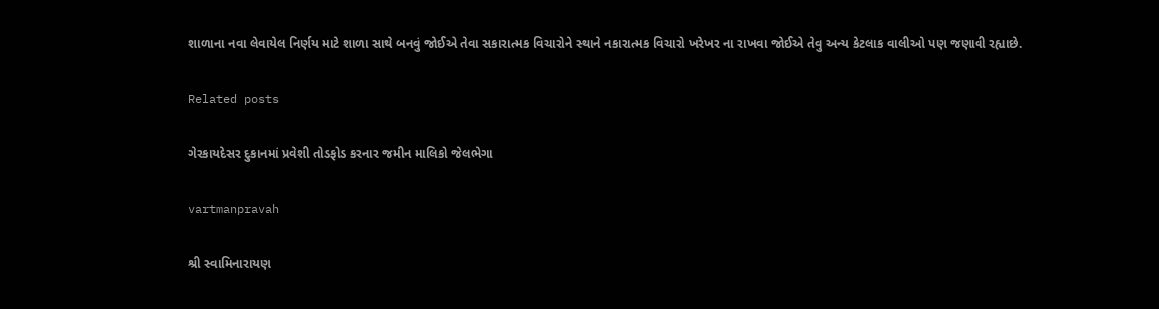શાળાના નવા લેવાયેલ નિર્ણય માટે શાળા સાથે બનવું જોઈએ તેવા સકારાત્‍મક વિચારોને સ્‍થાને નકારાત્‍મક વિચારો ખરેખર ના રાખવા જોઈએ તેવુ અન્‍ય કેટલાક વાલીઓ પણ જણાવી રહ્યાછે.

Related posts

ગેરકાયદેસર દુકાનમાં પ્રવેશી તોડફોડ કરનાર જમીન માલિકો જેલભેગા

vartmanpravah

શ્રી સ્‍વામિનારાયણ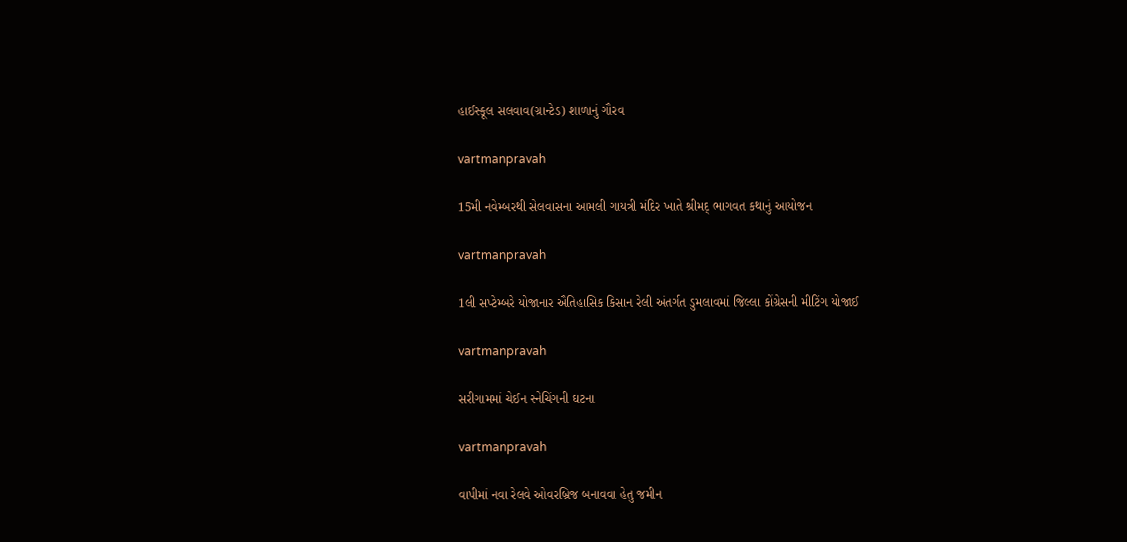હાઈસ્‍કૂલ સલવાવ(ગ્રાન્‍ટેડ) શાળાનું ગૌરવ

vartmanpravah

15મી નવેમ્‍બરથી સેલવાસના આમલી ગાયત્રી મંદિર ખાતે શ્રીમદ્‌ ભાગવત કથાનું આયોજન

vartmanpravah

1લી સપ્‍ટેમ્‍બરે યોજાનાર ઐતિહાસિક કિસાન રેલી અંતર્ગત ડુમલાવમાં જિલ્લા કોંગ્રેસની મીટિંગ યોજાઈ

vartmanpravah

સરીગામમાં ચેઈન સ્‍નેચિંગની ઘટના

vartmanpravah

વાપીમાં નવા રેલવે ઓવરબ્રિજ બનાવવા હેતુ જમીન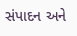સંપાદન અને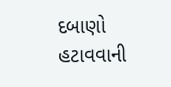દબાણો હટાવવાની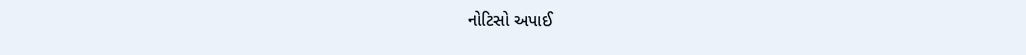નોટિસો અપાઈ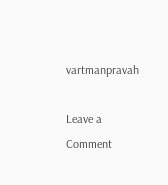vartmanpravah

Leave a Comment